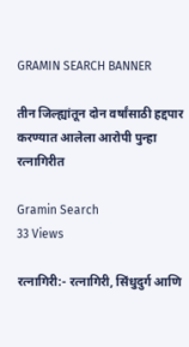GRAMIN SEARCH BANNER

तीन जिल्ह्यांतून दोन वर्षांसाठी हद्दपार करण्यात आलेला आरोपी पुन्हा रत्नागिरीत

Gramin Search
33 Views

रत्नागिरी:- रत्नागिरी, सिंधुदुर्ग आणि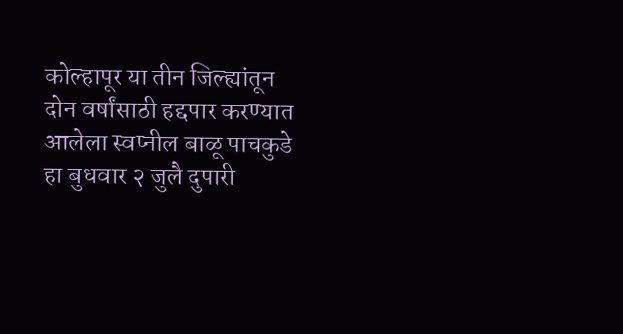कोल्हापूर या तीन जिल्ह्यांतून दोन वर्षांसाठी हद्दपार करण्यात आलेला स्वप्नील बाळू पाचकुडे हा बुधवार २ जुलै दुपारी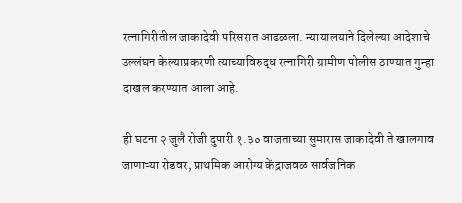रत्नागिरीतील जाकादेवी परिसरात आढळला. न्यायालयाने दिलेल्या आदेशाचे उल्लंघन केल्याप्रकरणी त्याच्याविरुद्ध रत्नागिरी ग्रामीण पोलीस ठाण्यात गुन्हा दाखल करण्यात आला आहे.

ही घटना २ जुलै रोजी दुपारी १.३० वाजताच्या सुमारास जाकादेवी ते खालगाव जाणाऱ्या रोडवर, प्राथमिक आरोग्य केंद्राजवळ सार्वजनिक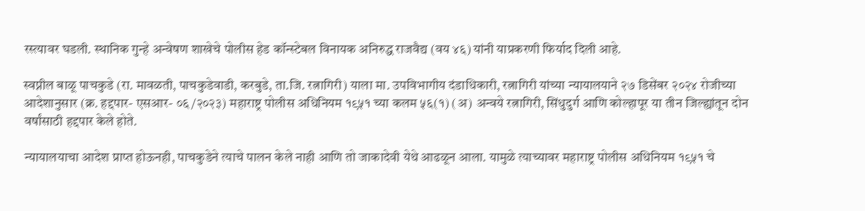रस्त्यावर घडली. स्थानिक गुन्हे अन्वेषण शाखेचे पोलीस हेड कॉन्स्टेबल विनायक अनिरुद्ध राजवैद्य (वय ४६) यांनी याप्रकरणी फिर्याद दिली आहे.

स्वप्नील बाळू पाचकुडे (रा. मावळती, पाचकुडेवाडी, करबुडे, ता.जि. रत्नागिरी) याला मा. उपविभागीय दंडाधिकारी, रत्नागिरी यांच्या न्यायालयाने २७ डिसेंबर २०२४ रोजीच्या आदेशानुसार (क्र. हद्दपार- एसआर- ०६/२०२३) महाराष्ट्र पोलीस अधिनियम १९५१ च्या कलम ५६(१) (अ) अन्वये रत्नागिरी, सिंधुदुर्ग आणि कोल्हापूर या तीन जिल्ह्यांतून दोन वर्षांसाठी हद्दपार केले होते.

न्यायालयाचा आदेश प्राप्त होऊनही, पाचकुडेने त्याचे पालन केले नाही आणि तो जाकादेवी येथे आढळून आला. यामुळे त्याच्यावर महाराष्ट्र पोलीस अधिनियम १९५१ चे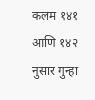कलम १४१ आणि १४२ नुसार गुन्हा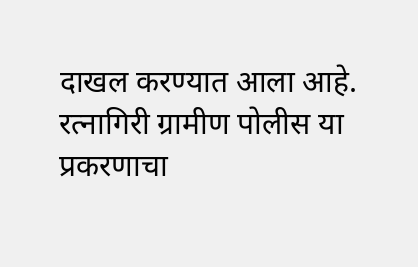दाखल करण्यात आला आहे. रत्नागिरी ग्रामीण पोलीस या प्रकरणाचा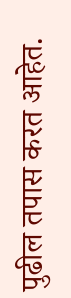पुढील तपास करत आहेत.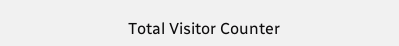Total Visitor Counter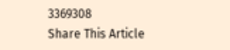3369308
Share This Article